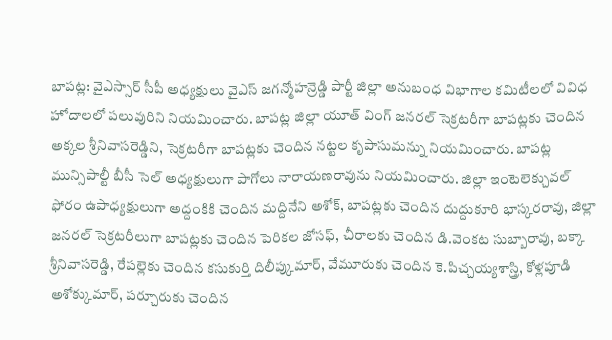బాపట్ల: వైఎస్సార్ సీపీ అధ్యక్షులు వైఎస్ జగన్మోహన్రెడ్డి పార్టీ జిల్లా అనుబంధ విభాగాల కమిటీలలో వివిధ హోదాలలో పలువురిని నియమించారు. బాపట్ల జిల్లా యూత్ వింగ్ జనరల్ సెక్రటరీగా బాపట్లకు చెందిన అక్కల శ్రీనివాసరెడ్డిని, సెక్రటరీగా బాపట్లకు చెందిన నట్టల కృపాసుమన్ను నియమించారు. బాపట్ల మున్సిపాల్టీ బీసీ సెల్ అధ్యక్షులుగా పాగోలు నారాయణరావును నియమించారు. జిల్లా ఇంటెలెక్చువల్ ఫోరం ఉపాధ్యక్షులుగా అద్దంకికి చెందిన మద్దినేని అశోక్, బాపట్లకు చెందిన దుద్దుకూరి భాస్కరరావు, జిల్లా జనరల్ సెక్రటరీలుగా బాపట్లకు చెందిన పెరికల జోసఫ్, చీరాలకు చెందిన డి.వెంకట సుబ్బారావు, బక్కా శ్రీనివాసరెడ్డి, రేపల్లెకు చెందిన కసుకుర్తి దిలీప్కుమార్, వేమూరుకు చెందిన కె.పిచ్చయ్యశాస్త్రి, కోళ్లపూడి అశోక్కుమార్, పర్చూరుకు చెందిన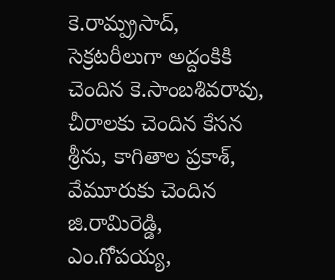కె.రామ్ప్రసాద్, సెక్రటరీలుగా అద్దంకికి చెందిన కె.సాంబశివరావు, చీరాలకు చెందిన కేసన శ్రీను, కాగితాల ప్రకాశ్, వేమూరుకు చెందిన జి.రామిరెడ్డి, ఎం.గోపయ్య,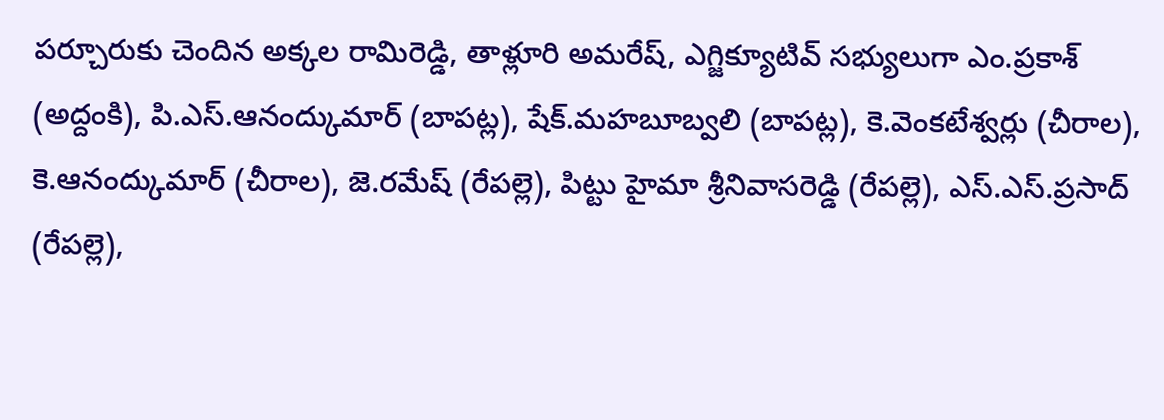పర్చూరుకు చెందిన అక్కల రామిరెడ్డి, తాళ్లూరి అమరేష్, ఎగ్జిక్యూటివ్ సభ్యులుగా ఎం.ప్రకాశ్ (అద్దంకి), పి.ఎస్.ఆనంద్కుమార్ (బాపట్ల), షేక్.మహబూబ్వలి (బాపట్ల), కె.వెంకటేశ్వర్లు (చీరాల), కె.ఆనంద్కుమార్ (చీరాల), జె.రమేష్ (రేపల్లె), పిట్టు హైమా శ్రీనివాసరెడ్డి (రేపల్లె), ఎస్.ఎస్.ప్రసాద్ (రేపల్లె),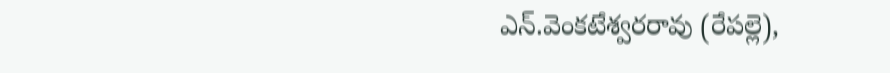ఎన్.వెంకటేశ్వరరావు (రేపల్లె),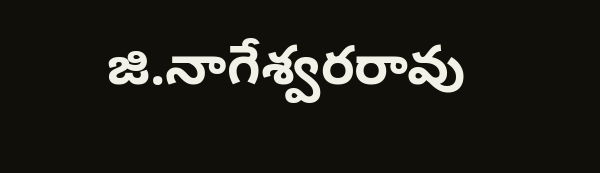జి.నాగేశ్వరరావు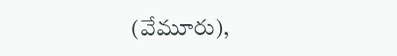(వేమూరు),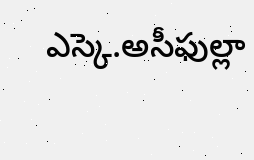ఎస్కె.అసీఫుల్లా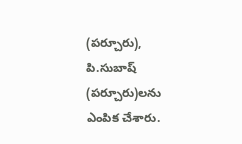(పర్చూరు), పి.సుబాష్ (పర్చూరు)లను ఎంపిక చేశారు.